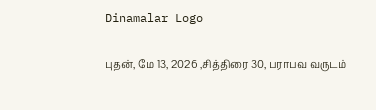Dinamalar Logo

புதன், மே 13, 2026 ,சித்திரை 30, பராபவ வருடம்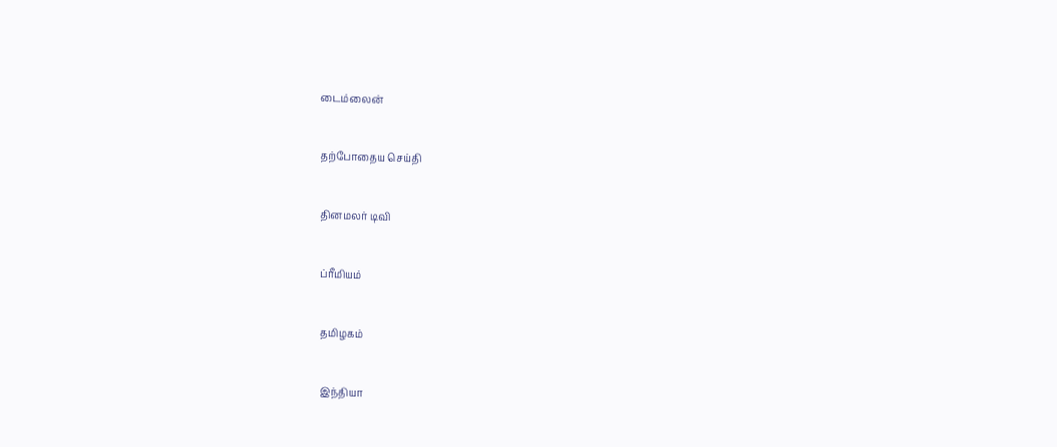டைம்லைன்


தற்போதைய செய்தி


தினமலர் டிவி


ப்ரீமியம்


தமிழகம்


இந்தியா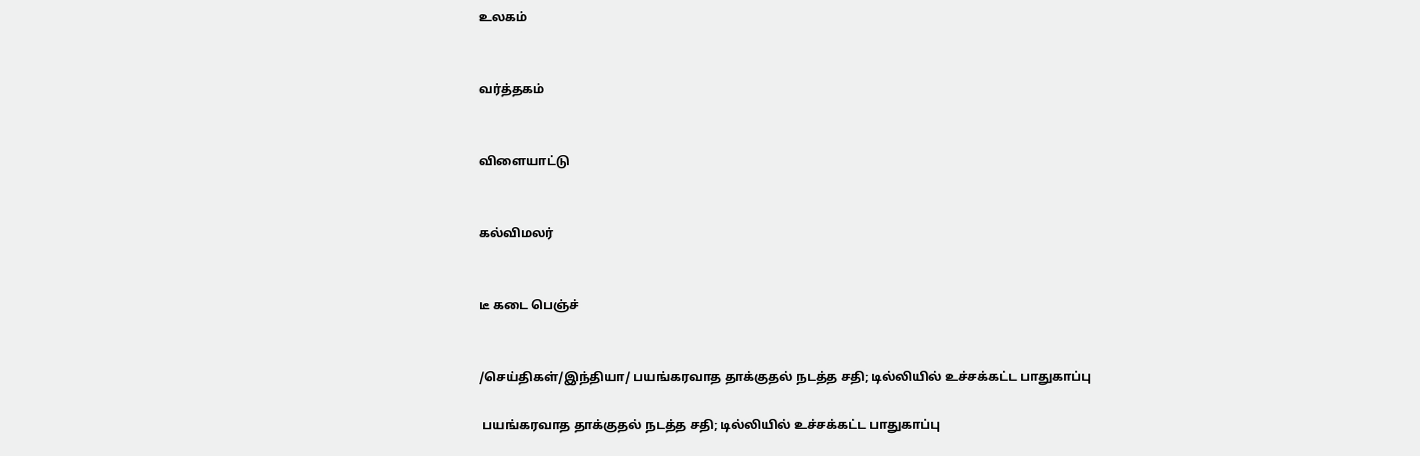உலகம்


வர்த்தகம்


விளையாட்டு


கல்விமலர்


டீ கடை பெஞ்ச்


/செய்திகள்/இந்தியா/ பயங்கரவாத தாக்குதல் நடத்த சதி; டில்லியில் உச்சக்கட்ட பாதுகாப்பு

 பயங்கரவாத தாக்குதல் நடத்த சதி; டில்லியில் உச்சக்கட்ட பாதுகாப்பு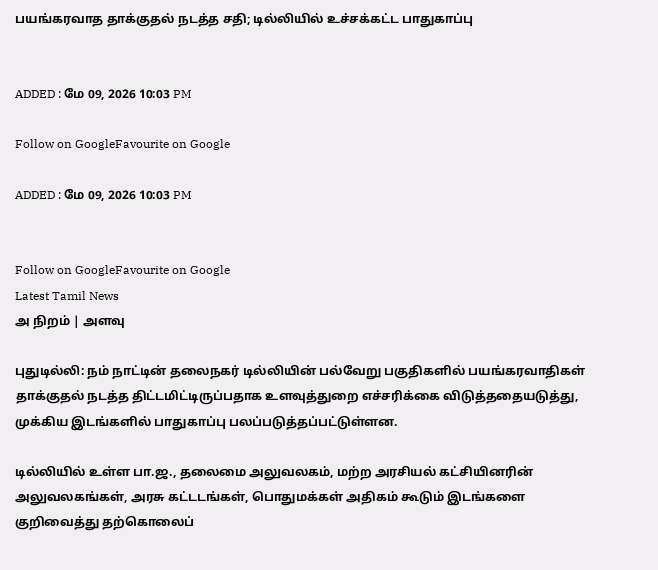பயங்கரவாத தாக்குதல் நடத்த சதி; டில்லியில் உச்சக்கட்ட பாதுகாப்பு


ADDED : மே 09, 2026 10:03 PM

Follow on GoogleFavourite on Google

ADDED : மே 09, 2026 10:03 PM


Follow on GoogleFavourite on Google
Latest Tamil News
அ நிறம் | அளவு

புதுடில்லி: நம் நாட்டின் தலைநகர் டில்லியின் பல்வேறு பகுதிகளில் பயங்கரவாதிகள் தாக்குதல் நடத்த திட்டமிட்டிருப்பதாக உளவுத்துறை எச்சரிக்கை விடுத்ததையடுத்து, முக்கிய இடங்களில் பாதுகாப்பு பலப்படுத்தப்பட்டுள்ளன.

டில்லியில் உள்ள பா.ஜ., தலைமை அலுவலகம், மற்ற அரசியல் கட்சியினரின் அலுவலகங்கள், அரசு கட்டடங்கள், பொதுமக்கள் அதிகம் கூடும் இடங்களை குறிவைத்து தற்கொலைப்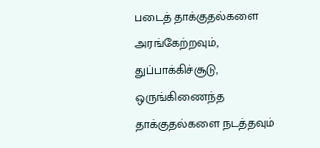படைத் தாக்குதல்களை அரங்கேற்றவும், துப்பாக்கிச்சூடு, ஒருங்கிணைந்த தாக்குதல்களை நடத்தவும்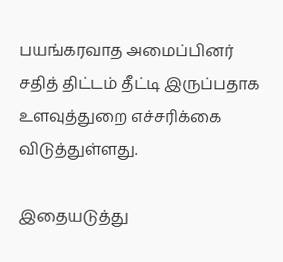பயங்கரவாத அமைப்பினர் சதித் திட்டம் தீட்டி இருப்பதாக உளவுத்துறை எச்சரிக்கை விடுத்துள்ளது.

இதையடுத்து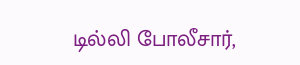டில்லி போலீசார்,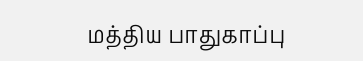மத்திய பாதுகாப்பு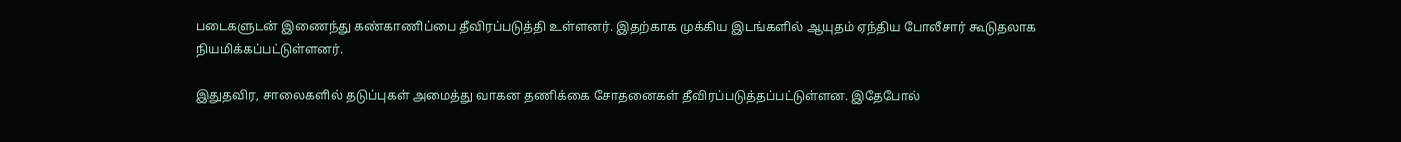படைகளுடன் இணைந்து கண்காணிப்பை தீவிரப்படுத்தி உள்ளனர். இதற்காக முக்கிய இடங்களில் ஆயுதம் ஏந்திய போலீசார் கூடுதலாக நியமிக்கப்பட்டுள்ளனர்.

இதுதவிர, சாலைகளில் தடுப்புகள் அமைத்து வாகன தணிக்கை சோதனைகள் தீவிரப்படுத்தப்பட்டுள்ளன. இதேபோல்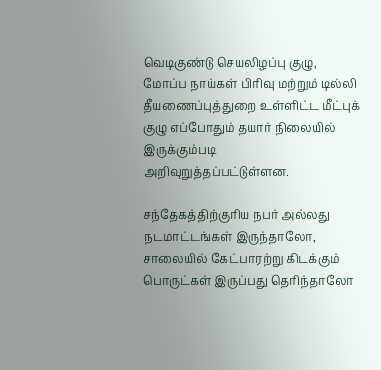வெடிகுண்டு செயலிழப்பு குழு, மோப்ப நாய்கள் பிரிவு மற்றும் டில்லி தீயணைப்புத்துறை உள்ளிட்ட மீட்புக் குழு எப்போதும் தயார் நிலையில் இருக்கும்படி அறிவுறுத்தப்பட்டுள்ளன.

சந்தேகத்திற்குரிய நபர் அல்லது நடமாட்டங்கள் இருந்தாலோ, சாலையில் கேட்பாரற்று கிடக்கும் பொருட்கள் இருப்பது தெரிந்தாலோ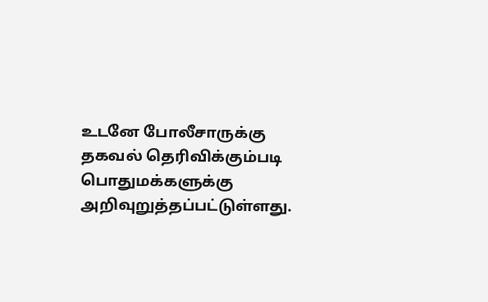உடனே போலீசாருக்கு தகவல் தெரிவிக்கும்படி பொதுமக்களுக்கு அறிவுறுத்தப்பட்டுள்ளது.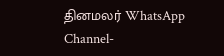தினமலர் WhatsApp Channel-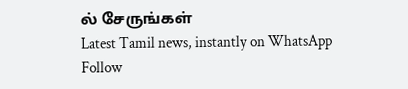ல் சேருங்கள்
Latest Tamil news, instantly on WhatsApp
Follow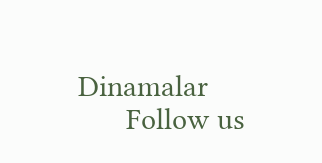Dinamalar
      Follow us